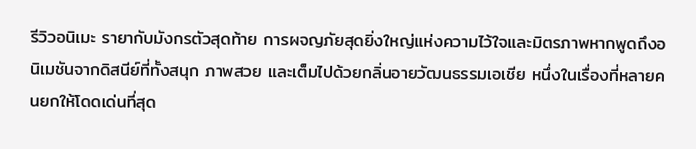รีวิวอนิเมะ รายากับมังกรตัวสุดท้าย การผจญภัยสุดยิ่งใหญ่แห่งความไว้ใจและมิตรภาพหากพูดถึงอนิเมชันจากดิสนีย์ที่ทั้งสนุก ภาพสวย และเต็มไปด้วยกลิ่นอายวัฒนธรรมเอเชีย หนึ่งในเรื่องที่หลายคนยกให้โดดเด่นที่สุด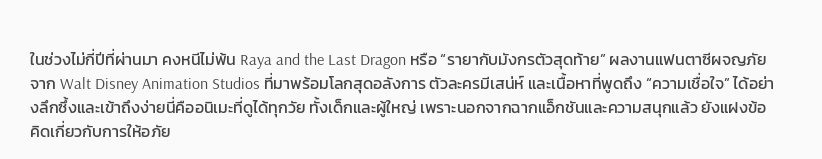ในช่วงไม่กี่ปีที่ผ่านมา คงหนีไม่พ้น Raya and the Last Dragon หรือ “รายากับมังกรตัวสุดท้าย” ผลงานแฟนตาซีผจญภัยจาก Walt Disney Animation Studios ที่มาพร้อมโลกสุดอลังการ ตัวละครมีเสน่ห์ และเนื้อหาที่พูดถึง “ความเชื่อใจ” ได้อย่างลึกซึ้งและเข้าถึงง่ายนี่คืออนิเมะที่ดูได้ทุกวัย ทั้งเด็กและผู้ใหญ่ เพราะนอกจากฉากแอ็กชันและความสนุกแล้ว ยังแฝงข้อคิดเกี่ยวกับการให้อภัย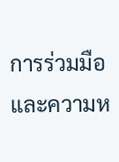การร่วมมือ และความห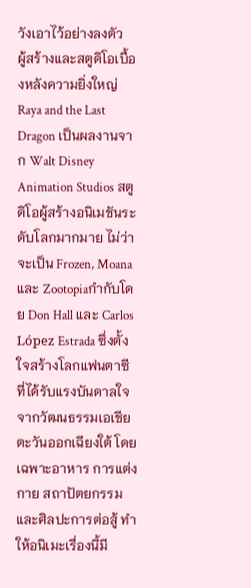วังเอาไว้อย่างลงตัว
ผู้สร้างและสตูดิโอเบื้องหลังความยิ่งใหญ่
Raya and the Last Dragon เป็นผลงานจาก Walt Disney Animation Studios สตูดิโอผู้สร้างอนิเมชันระดับโลกมากมาย ไม่ว่าจะเป็น Frozen, Moana และ Zootopiaกำกับโดย Don Hall และ Carlos López Estrada ซึ่งตั้งใจสร้างโลกแฟนตาซีที่ได้รับแรงบันดาลใจจากวัฒนธรรมเอเชียตะวันออกเฉียงใต้ โดยเฉพาะอาหาร การแต่งกาย สถาปัตยกรรม และศิลปะการต่อสู้ ทำให้อนิเมะเรื่องนี้มี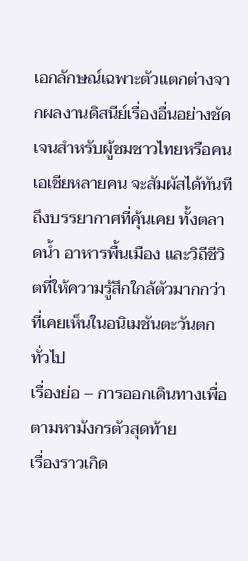เอกลักษณ์เฉพาะตัวแตกต่างจากผลงานดิสนีย์เรื่องอื่นอย่างชัดเจนสำหรับผู้ชมชาวไทยหรือคนเอเชียหลายคน จะสัมผัสได้ทันทีถึงบรรยากาศที่คุ้นเคย ทั้งตลาดน้ำ อาหารพื้นเมือง และวิถีชีวิตที่ให้ความรู้สึกใกล้ตัวมากกว่าที่เคยเห็นในอนิเมชันตะวันตกทั่วไป
เรื่องย่อ – การออกเดินทางเพื่อตามหามังกรตัวสุดท้าย
เรื่องราวเกิด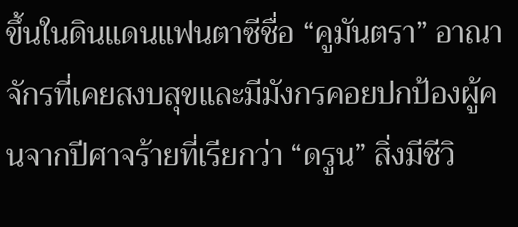ขึ้นในดินแดนแฟนตาซีชื่อ “คูมันตรา” อาณาจักรที่เคยสงบสุขและมีมังกรคอยปกป้องผู้คนจากปีศาจร้ายที่เรียกว่า “ดรูน” สิ่งมีชีวิ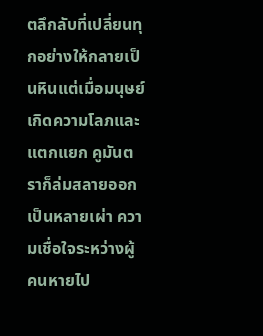ตลึกลับที่เปลี่ยนทุกอย่างให้กลายเป็นหินแต่เมื่อมนุษย์เกิดความโลภและแตกแยก คูมันตราก็ล่มสลายออกเป็นหลายเผ่า ความเชื่อใจระหว่างผู้คนหายไป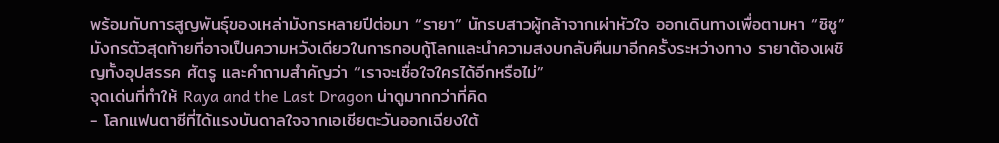พร้อมกับการสูญพันธุ์ของเหล่ามังกรหลายปีต่อมา “รายา” นักรบสาวผู้กล้าจากเผ่าหัวใจ ออกเดินทางเพื่อตามหา “ซิซู” มังกรตัวสุดท้ายที่อาจเป็นความหวังเดียวในการกอบกู้โลกและนำความสงบกลับคืนมาอีกครั้งระหว่างทาง รายาต้องเผชิญทั้งอุปสรรค ศัตรู และคำถามสำคัญว่า “เราจะเชื่อใจใครได้อีกหรือไม่”
จุดเด่นที่ทำให้ Raya and the Last Dragon น่าดูมากกว่าที่คิด
- โลกแฟนตาซีที่ได้แรงบันดาลใจจากเอเชียตะวันออกเฉียงใต้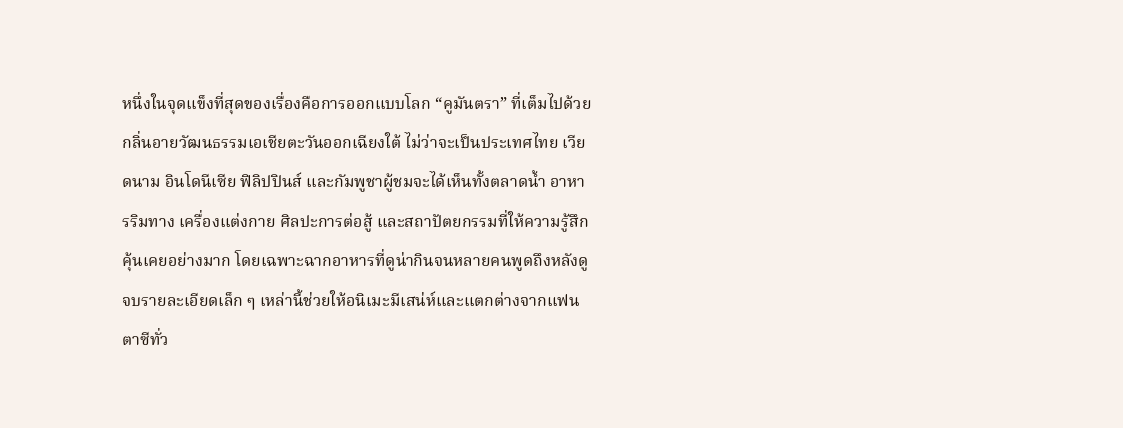หนึ่งในจุดแข็งที่สุดของเรื่องคือการออกแบบโลก “คูมันตรา” ที่เต็มไปด้วยกลิ่นอายวัฒนธรรมเอเชียตะวันออกเฉียงใต้ ไม่ว่าจะเป็นประเทศไทย เวียดนาม อินโดนีเซีย ฟิลิปปินส์ และกัมพูชาผู้ชมจะได้เห็นทั้งตลาดน้ำ อาหารริมทาง เครื่องแต่งกาย ศิลปะการต่อสู้ และสถาปัตยกรรมที่ให้ความรู้สึกคุ้นเคยอย่างมาก โดยเฉพาะฉากอาหารที่ดูน่ากินจนหลายคนพูดถึงหลังดูจบรายละเอียดเล็ก ๆ เหล่านี้ช่วยให้อนิเมะมีเสน่ห์และแตกต่างจากแฟนตาซีทั่ว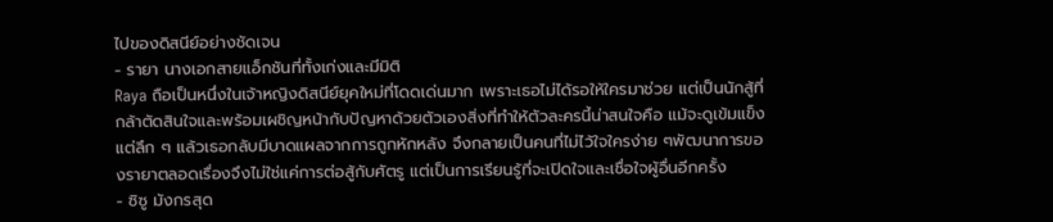ไปของดิสนีย์อย่างชัดเจน
- รายา นางเอกสายแอ็กชันที่ทั้งเก่งและมีมิติ
Raya ถือเป็นหนึ่งในเจ้าหญิงดิสนีย์ยุคใหม่ที่โดดเด่นมาก เพราะเธอไม่ได้รอให้ใครมาช่วย แต่เป็นนักสู้ที่กล้าตัดสินใจและพร้อมเผชิญหน้ากับปัญหาด้วยตัวเองสิ่งที่ทำให้ตัวละครนี้น่าสนใจคือ แม้จะดูเข้มแข็ง แต่ลึก ๆ แล้วเธอกลับมีบาดแผลจากการถูกหักหลัง จึงกลายเป็นคนที่ไม่ไว้ใจใครง่าย ๆพัฒนาการของรายาตลอดเรื่องจึงไม่ใช่แค่การต่อสู้กับศัตรู แต่เป็นการเรียนรู้ที่จะเปิดใจและเชื่อใจผู้อื่นอีกครั้ง
- ซิซู มังกรสุด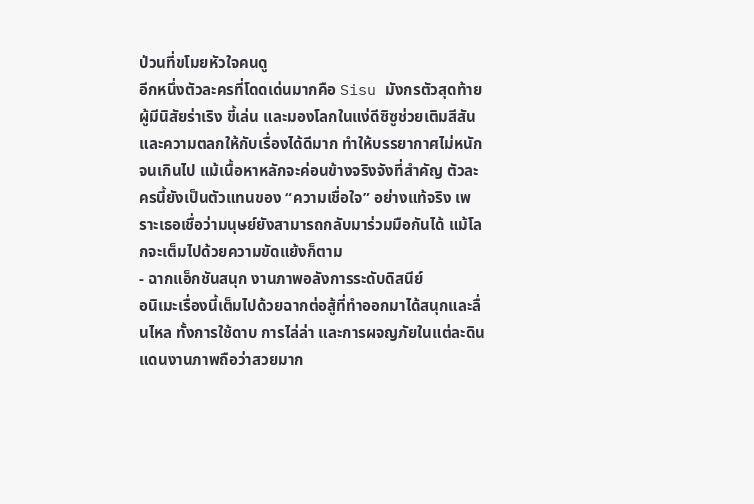ป่วนที่ขโมยหัวใจคนดู
อีกหนึ่งตัวละครที่โดดเด่นมากคือ Sisu มังกรตัวสุดท้ายผู้มีนิสัยร่าเริง ขี้เล่น และมองโลกในแง่ดีซิซูช่วยเติมสีสันและความตลกให้กับเรื่องได้ดีมาก ทำให้บรรยากาศไม่หนักจนเกินไป แม้เนื้อหาหลักจะค่อนข้างจริงจังที่สำคัญ ตัวละครนี้ยังเป็นตัวแทนของ “ความเชื่อใจ” อย่างแท้จริง เพราะเธอเชื่อว่ามนุษย์ยังสามารถกลับมาร่วมมือกันได้ แม้โลกจะเต็มไปด้วยความขัดแย้งก็ตาม
- ฉากแอ็กชันสนุก งานภาพอลังการระดับดิสนีย์
อนิเมะเรื่องนี้เต็มไปด้วยฉากต่อสู้ที่ทำออกมาได้สนุกและลื่นไหล ทั้งการใช้ดาบ การไล่ล่า และการผจญภัยในแต่ละดินแดนงานภาพถือว่าสวยมาก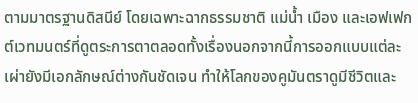ตามมาตรฐานดิสนีย์ โดยเฉพาะฉากธรรมชาติ แม่น้ำ เมือง และเอฟเฟกต์เวทมนตร์ที่ดูตระการตาตลอดทั้งเรื่องนอกจากนี้การออกแบบแต่ละเผ่ายังมีเอกลักษณ์ต่างกันชัดเจน ทำให้โลกของคูมันตราดูมีชีวิตและ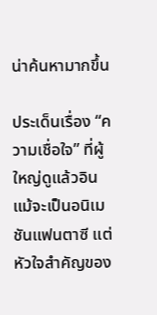น่าค้นหามากขึ้น

ประเด็นเรื่อง “ความเชื่อใจ” ที่ผู้ใหญ่ดูแล้วอิน
แม้จะเป็นอนิเมชันแฟนตาซี แต่หัวใจสำคัญของ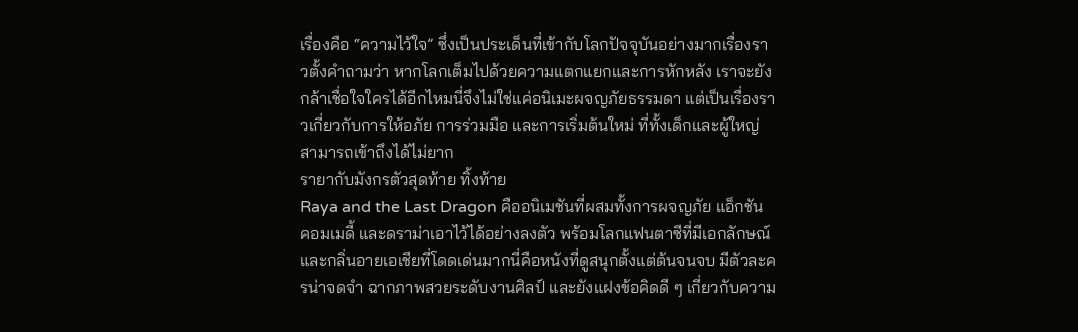เรื่องคือ “ความไว้ใจ” ซึ่งเป็นประเด็นที่เข้ากับโลกปัจจุบันอย่างมากเรื่องราวตั้งคำถามว่า หากโลกเต็มไปด้วยความแตกแยกและการหักหลัง เราจะยังกล้าเชื่อใจใครได้อีกไหมนี่จึงไม่ใช่แค่อนิเมะผจญภัยธรรมดา แต่เป็นเรื่องราวเกี่ยวกับการให้อภัย การร่วมมือ และการเริ่มต้นใหม่ ที่ทั้งเด็กและผู้ใหญ่สามารถเข้าถึงได้ไม่ยาก
รายากับมังกรตัวสุดท้าย ทิ้งท้าย
Raya and the Last Dragon คืออนิเมชันที่ผสมทั้งการผจญภัย แอ็กชัน คอมเมดี้ และดราม่าเอาไว้ได้อย่างลงตัว พร้อมโลกแฟนตาซีที่มีเอกลักษณ์และกลิ่นอายเอเชียที่โดดเด่นมากนี่คือหนังที่ดูสนุกตั้งแต่ต้นจนจบ มีตัวละครน่าจดจำ ฉากภาพสวยระดับงานศิลป์ และยังแฝงข้อคิดดี ๆ เกี่ยวกับความ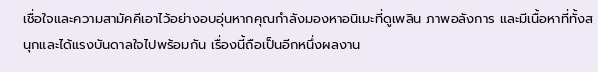เชื่อใจและความสามัคคีเอาไว้อย่างอบอุ่นหากคุณกำลังมองหาอนิเมะที่ดูเพลิน ภาพอลังการ และมีเนื้อหาที่ทั้งสนุกและได้แรงบันดาลใจไปพร้อมกัน เรื่องนี้ถือเป็นอีกหนึ่งผลงาน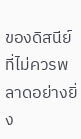ของดิสนีย์ที่ไม่ควรพลาดอย่างยิ่ง